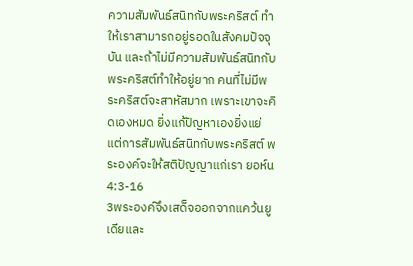ความสัมพันธ์สนิทกับพระคริสต์ ทำให้เราสามารถอยู่รอดในสังคมปัจจุบัน และถ้าไม่มีความสัมพันธ์สนิทกับพระคริสต์ทำให้อยู่ยาก คนที่ไม่มีพระคริสต์จะสาหัสมาก เพราะเขาจะคิดเองหมด ยิ่งแก้ปัญหาเองยิ่งแย่
แต่การสัมพันธ์สนิทกับพระคริสต์ พระองค์จะให้สติปัญญาแก่เรา ยอห์น 4:3-16
3พระองค์จึงเสด็จออกจากแคว้นยูเดียและ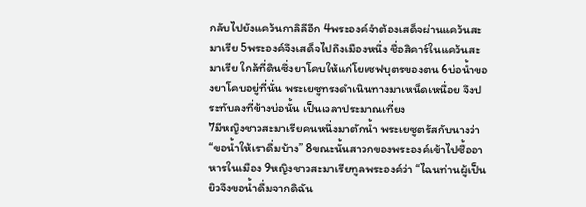กลับไปยังแคว้นกาลิลีอีก 4พระองค์จำต้องเสด็จผ่านแคว้นสะมาเรีย 5พระองค์จึงเสด็จไปถึงเมืองหนึ่ง ชื่อสิคาร์ในแคว้นสะมาเรีย ใกล้ที่ดินซึ่งยาโคบให้แก่โยเซฟบุตรของตน 6บ่อน้ำของยาโคบอยู่ที่นั่น พระเยซูทรงดำเนินทางมาเหน็ดเหนื่อย จึงประทับลงที่ข้างบ่อนั้น เป็นเวลาประมาณเที่ยง
7มีหญิงชาวสะมาเรียคนหนึ่งมาตักน้ำ พระเยซูตรัสกับนางว่า “ขอน้ำให้เราดื่มบ้าง” 8ขณะนั้นสาวกของพระองค์เข้าไปซื้ออาหารในเมือง 9หญิงชาวสะมาเรียทูลพระองค์ว่า “ไฉนท่านผู้เป็นยิวจึงขอน้ำดื่มจากดิฉัน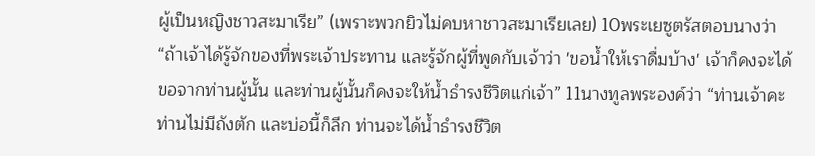ผู้เป็นหญิงชาวสะมาเรีย” (เพราะพวกยิวไม่คบหาชาวสะมาเรียเลย) 10พระเยซูตรัสตอบนางว่า “ถ้าเจ้าได้รู้จักของที่พระเจ้าประทาน และรู้จักผู้ที่พูดกับเจ้าว่า 'ขอน้ำให้เราดื่มบ้าง' เจ้าก็คงจะได้ขอจากท่านผู้นั้น และท่านผู้นั้นก็คงจะให้น้ำธำรงชีวิตแก่เจ้า” 11นางทูลพระองค์ว่า “ท่านเจ้าคะ ท่านไม่มีถังตัก และบ่อนี้ก็ลึก ท่านจะได้น้ำธำรงชีวิต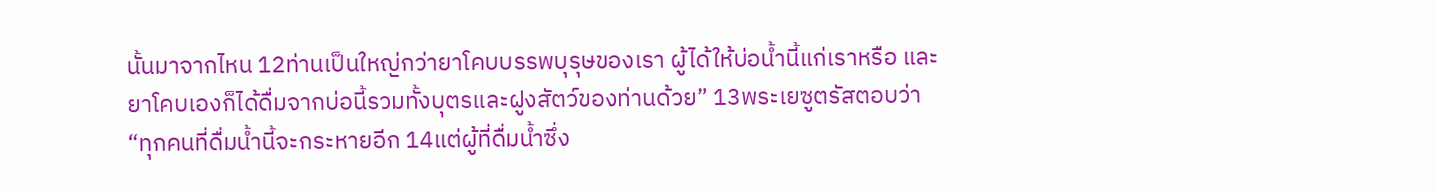นั้นมาจากไหน 12ท่านเป็นใหญ่กว่ายาโคบบรรพบุรุษของเรา ผู้ได้ให้บ่อน้ำนี้แก่เราหรือ และยาโคบเองก็ได้ดื่มจากบ่อนี้รวมทั้งบุตรและฝูงสัตว์ของท่านด้วย” 13พระเยซูตรัสตอบว่า “ทุกคนที่ดื่มน้ำนี้จะกระหายอีก 14แต่ผู้ที่ดื่มน้ำซึ่ง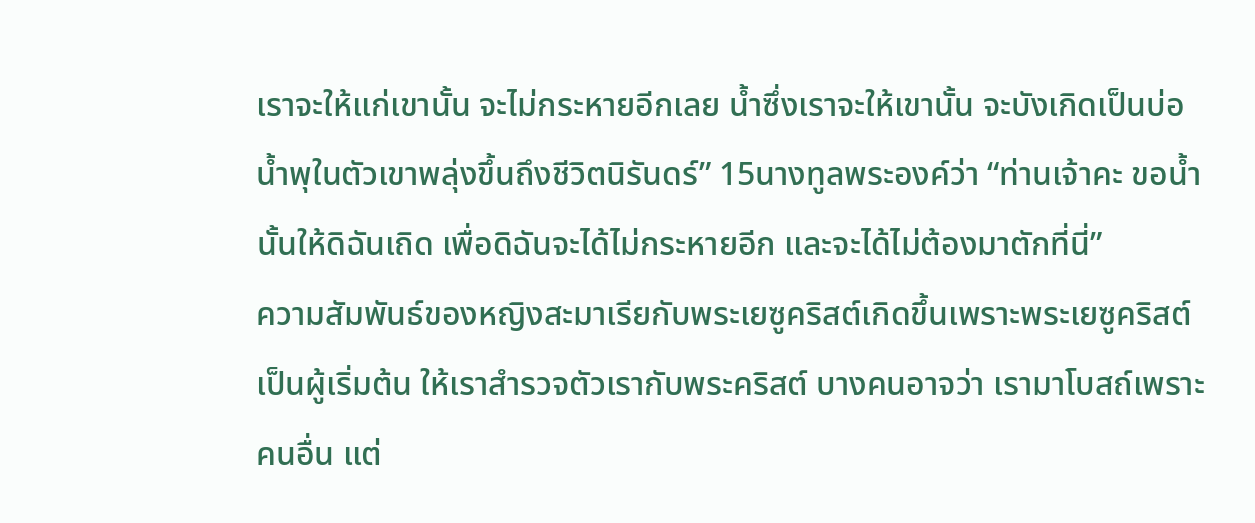เราจะให้แก่เขานั้น จะไม่กระหายอีกเลย น้ำซึ่งเราจะให้เขานั้น จะบังเกิดเป็นบ่อน้ำพุในตัวเขาพลุ่งขึ้นถึงชีวิตนิรันดร์” 15นางทูลพระองค์ว่า “ท่านเจ้าคะ ขอน้ำนั้นให้ดิฉันเถิด เพื่อดิฉันจะได้ไม่กระหายอีก และจะได้ไม่ต้องมาตักที่นี่”
ความสัมพันธ์ของหญิงสะมาเรียกับพระเยซูคริสต์เกิดขึ้นเพราะพระเยซูคริสต์เป็นผู้เริ่มต้น ให้เราสำรวจตัวเรากับพระคริสต์ บางคนอาจว่า เรามาโบสถ์เพราะคนอื่น แต่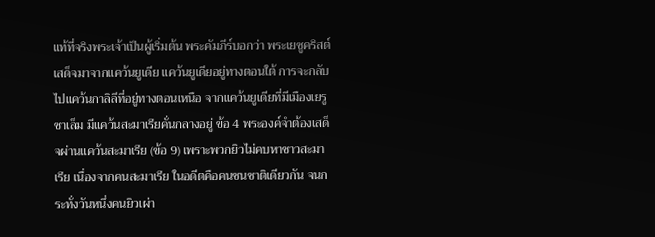แท้ที่จริงพระเจ้าเป็นผู้เริ่มต้น พระคัมภีร์บอกว่า พระเยซูคริสต์เสด็จมาจากแคว้นยูเดีย แคว้นยูเดียอยู่ทางตอนใต้ การจะกลับไปแคว้นกาลิลีที่อยู่ทางตอนเหนือ จากแคว้นยูเดียที่มีเมืองเยรูซาเล็ม มีแคว้นสะมาเรียคั่นกลางอยู่ ข้อ 4 พระองค์จำต้องเสด็จผ่านแคว้นสะมาเรีย (ข้อ 9) เพราะพวกยิวไม่คบหาชาวสะมาเรีย เนื่องจากคนสะมาเรีย ในอดีตคือคนชนชาติเดียวกัน จนกระทั่งวันหนึ่งคนยิวเผ่า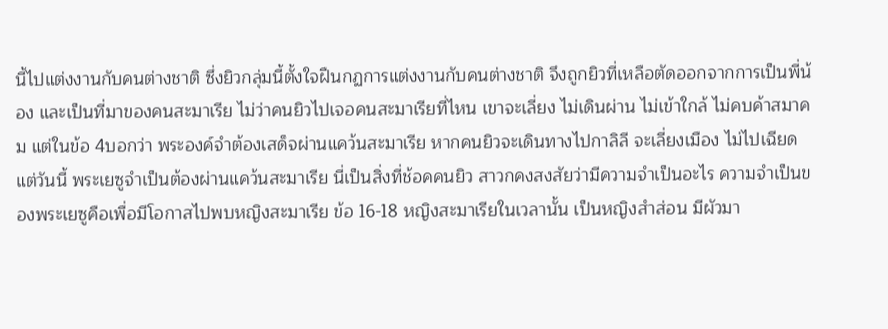นี้ไปแต่งงานกับคนต่างชาติ ซึ่งยิวกลุ่มนี้ตั้งใจฝืนกฏการแต่งงานกับคนต่างชาติ จึงถูกยิวที่เหลือตัดออกจากการเป็นพี่น้อง และเป็นที่มาของคนสะมาเรีย ไม่ว่าคนยิวไปเจอคนสะมาเรียที่ไหน เขาจะเลี่ยง ไม่เดินผ่าน ไม่เข้าใกล้ ไม่คบค้าสมาคม แต่ในข้อ 4บอกว่า พระองค์จำต้องเสด็จผ่านแคว้นสะมาเรีย หากคนยิวจะเดินทางไปกาลิลี จะเลี่ยงเมือง ไม่ไปเฉียด แต่วันนี้ พระเยซูจำเป็นต้องผ่านแคว้นสะมาเรีย นี่เป็นสิ่งที่ช้อคคนยิว สาวกคงสงสัยว่ามีความจำเป็นอะไร ความจำเป็นของพระเยซูคือเพื่อมีโอกาสไปพบหญิงสะมาเรีย ข้อ 16-18 หญิงสะมาเรียในเวลานั้น เป็นหญิงสำส่อน มีผัวมา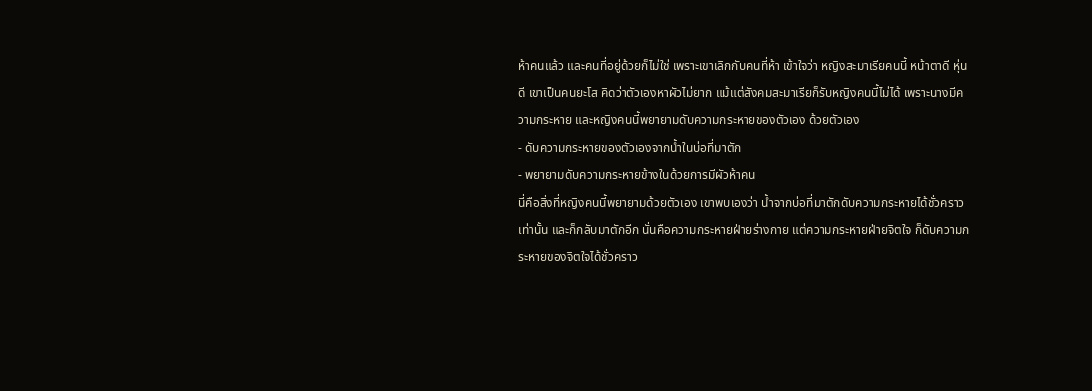ห้าคนแล้ว และคนที่อยู่ด้วยก็ไม่ใช่ เพราะเขาเลิกกับคนที่ห้า เข้าใจว่า หญิงสะมาเรียคนนี้ หน้าตาดี หุ่นดี เขาเป็นคนยะโส คิดว่าตัวเองหาผัวไม่ยาก แม้แต่สังคมสะมาเรียก็รับหญิงคนนี้ไม่ได้ เพราะนางมีความกระหาย และหญิงคนนี้พยายามดับความกระหายของตัวเอง ด้วยตัวเอง
- ดับความกระหายของตัวเองจากน้ำในบ่อที่มาตัก
- พยายามดับความกระหายข้างในด้วยการมีผัวห้าคน
นี่คือสิ่งที่หญิงคนนี้พยายามด้วยตัวเอง เขาพบเองว่า น้ำจากบ่อที่มาตักดับความกระหายได้ชั่วคราวเท่านั้น และก็กลับมาตักอีก นั่นคือความกระหายฝ่ายร่างกาย แต่ความกระหายฝ่ายจิตใจ ก็ดับความกระหายของจิตใจได้ชั่วคราว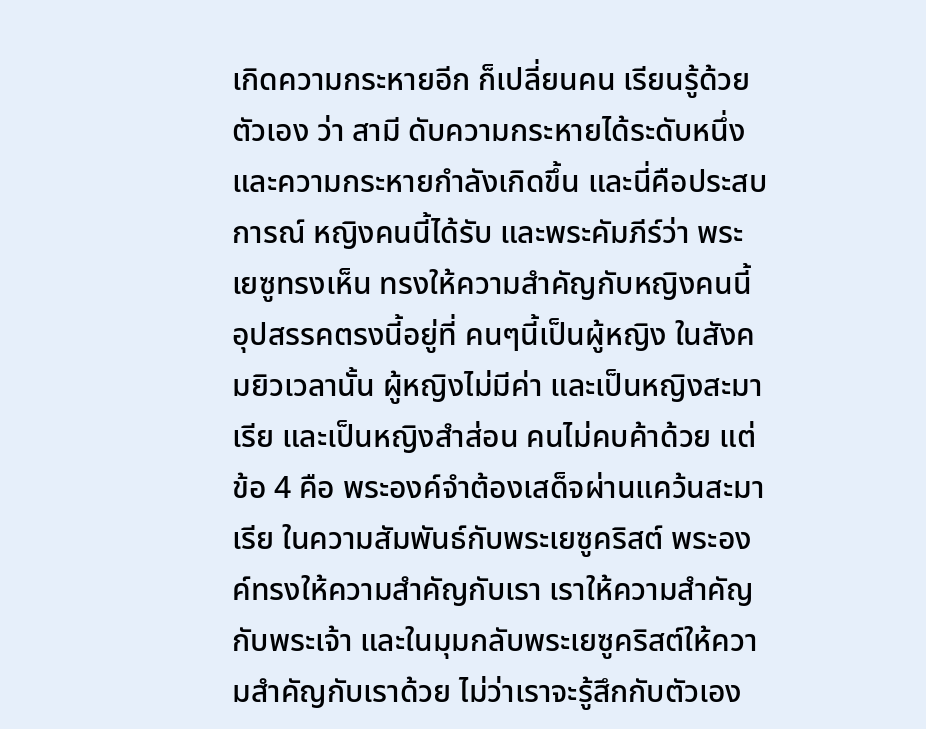เกิดความกระหายอีก ก็เปลี่ยนคน เรียนรู้ด้วยตัวเอง ว่า สามี ดับความกระหายได้ระดับหนึ่ง และความกระหายกำลังเกิดขึ้น และนี่คือประสบการณ์ หญิงคนนี้ได้รับ และพระคัมภีร์ว่า พระเยซูทรงเห็น ทรงให้ความสำคัญกับหญิงคนนี้ อุปสรรคตรงนี้อยู่ที่ คนๆนี้เป็นผู้หญิง ในสังคมยิวเวลานั้น ผู้หญิงไม่มีค่า และเป็นหญิงสะมาเรีย และเป็นหญิงสำส่อน คนไม่คบค้าด้วย แต่ข้อ 4 คือ พระองค์จำต้องเสด็จผ่านแคว้นสะมาเรีย ในความสัมพันธ์กับพระเยซูคริสต์ พระองค์ทรงให้ความสำคัญกับเรา เราให้ความสำคัญกับพระเจ้า และในมุมกลับพระเยซูคริสต์ให้ความสำคัญกับเราด้วย ไม่ว่าเราจะรู้สึกกับตัวเอง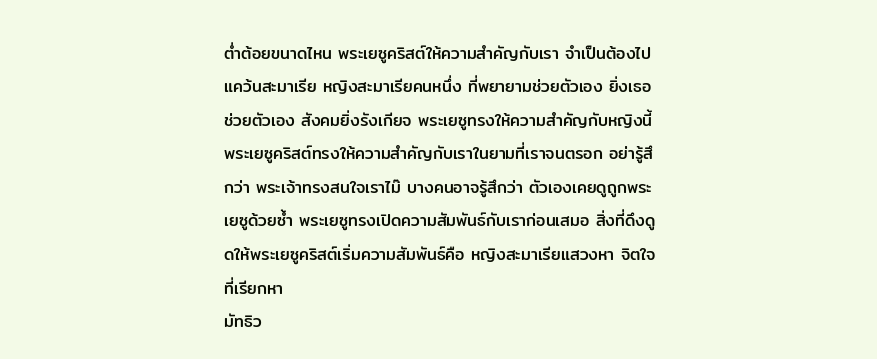ต่ำต้อยขนาดไหน พระเยซูคริสต์ให้ความสำคัญกับเรา จำเป็นต้องไปแคว้นสะมาเรีย หญิงสะมาเรียคนหนึ่ง ที่พยายามช่วยตัวเอง ยิ่งเธอช่วยตัวเอง สังคมยิ่งรังเกียจ พระเยซูทรงให้ความสำคัญกับหญิงนี้ พระเยซูคริสต์ทรงให้ความสำคัญกับเราในยามที่เราจนตรอก อย่ารู้สึกว่า พระเจ้าทรงสนใจเราไม๊ บางคนอาจรู้สึกว่า ตัวเองเคยดูถูกพระเยซูด้วยซ้ำ พระเยซูทรงเปิดความสัมพันธ์กับเราก่อนเสมอ สิ่งที่ดึงดูดให้พระเยซูคริสต์เริ่มความสัมพันธ์คือ หญิงสะมาเรียแสวงหา จิตใจที่เรียกหา
มัทธิว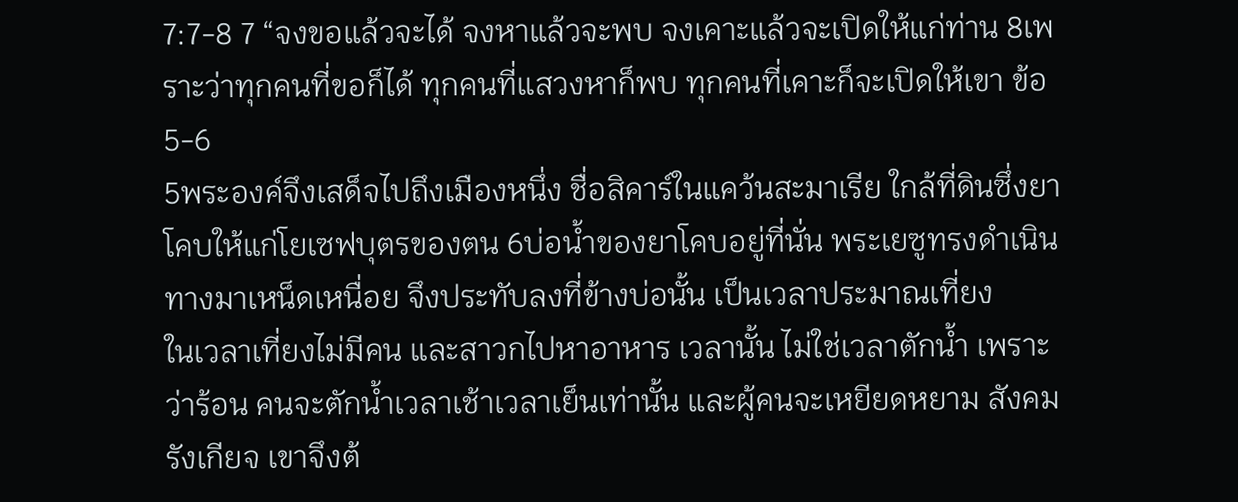7:7-8 7 “จงขอแล้วจะได้ จงหาแล้วจะพบ จงเคาะแล้วจะเปิดให้แก่ท่าน 8เพราะว่าทุกคนที่ขอก็ได้ ทุกคนที่แสวงหาก็พบ ทุกคนที่เคาะก็จะเปิดให้เขา ข้อ 5-6
5พระองค์จึงเสด็จไปถึงเมืองหนึ่ง ชื่อสิคาร์ในแคว้นสะมาเรีย ใกล้ที่ดินซึ่งยาโคบให้แก่โยเซฟบุตรของตน 6บ่อน้ำของยาโคบอยู่ที่นั่น พระเยซูทรงดำเนินทางมาเหน็ดเหนื่อย จึงประทับลงที่ข้างบ่อนั้น เป็นเวลาประมาณเที่ยง
ในเวลาเที่ยงไม่มีคน และสาวกไปหาอาหาร เวลานั้น ไม่ใช่เวลาตักน้ำ เพราะว่าร้อน คนจะตักน้ำเวลาเช้าเวลาเย็นเท่านั้น และผู้คนจะเหยียดหยาม สังคมรังเกียจ เขาจึงต้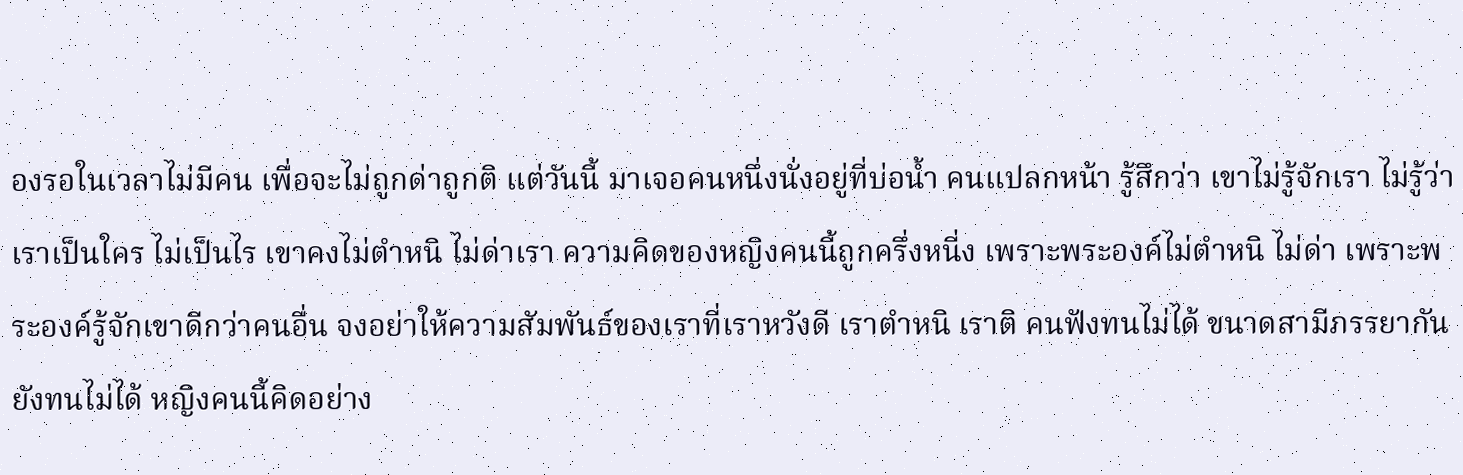องรอในเวลาไม่มีคน เพื่อจะไม่ถูกด่าถูกติ แต่วันนี้ มาเจอคนหนึ่งนั่งอยู่ที่บ่อน้ำ คนแปลกหน้า รู้สึกว่า เขาไม่รู้จักเรา ไม่รู้ว่าเราเป็นใคร ไม่เป็นไร เขาคงไม่ตำหนิ ไม่ด่าเรา ความคิดของหญิงคนนี้ถูกครึ่งหนี่ง เพราะพระองค์ไม่ตำหนิ ไม่ด่า เพราะพระองค์รู้จักเขาดีกว่าคนอื่น จงอย่าให้ความสัมพันธ์ของเราที่เราหวังดี เราตำหนิ เราติ คนฟังทนไม่ได้ ขนาดสามีภรรยากันยังทนไม่ได้ หญิงคนนี้คิดอย่าง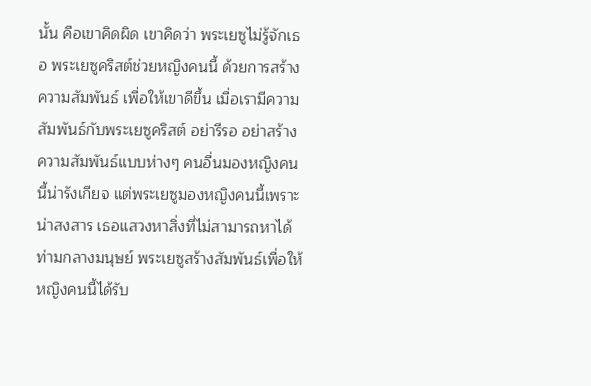นั้น คือเขาคิดผิด เขาคิดว่า พระเยซูไม่รู้จักเธอ พระเยซูคริสต์ช่วยหญิงคนนี้ ด้วยการสร้างความสัมพันธ์ เพื่อให้เขาดีขึ้น เมื่อเรามีความสัมพันธ์กับพระเยซูคริสต์ อย่ารีรอ อย่าสร้างความสัมพันธ์แบบห่างๆ คนอื่นมองหญิงคนนี้น่ารังเกียจ แต่พระเยซูมองหญิงคนนี้เพราะน่าสงสาร เธอแสวงหาสิ่งที่ไม่สามารถหาได้ท่ามกลางมนุษย์ พระเยซูสร้างสัมพันธ์เพื่อให้หญิงคนนี้ได้รับ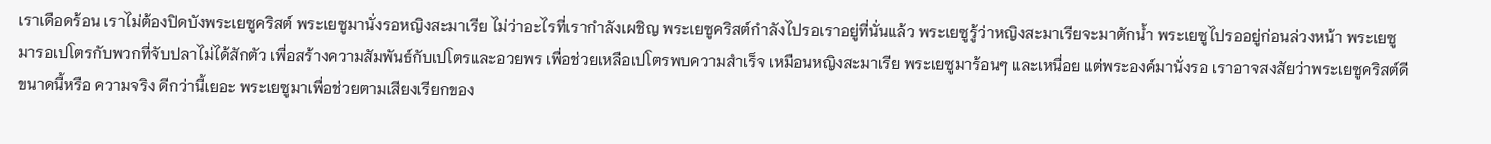เราเดือดร้อน เราไม่ต้องปิดบังพระเยซูคริสต์ พระเยซูมานั่งรอหญิงสะมาเรีย ไม่ว่าอะไรที่เรากำลังเผชิญ พระเยซูคริสต์กำลังไปรอเราอยู่ที่นั่นแล้ว พระเยซูรู้ว่าหญิงสะมาเรียจะมาตักน้ำ พระเยซูไปรออยู่ก่อนล่วงหน้า พระเยซูมารอเปโตรกับพวกที่จับปลาไม่ได้สักตัว เพื่อสร้างความสัมพันธ์กับเปโตรและอวยพร เพื่อช่วยเหลือเปโตรพบความสำเร็จ เหมือนหญิงสะมาเรีย พระเยซูมาร้อนๆ และเหนื่อย แต่พระองค์มานั่งรอ เราอาจสงสัยว่าพระเยซูคริสต์ดีขนาดนี้หรือ ความจริง ดีกว่านี้เยอะ พระเยซูมาเพื่อช่วยตามเสียงเรียกของ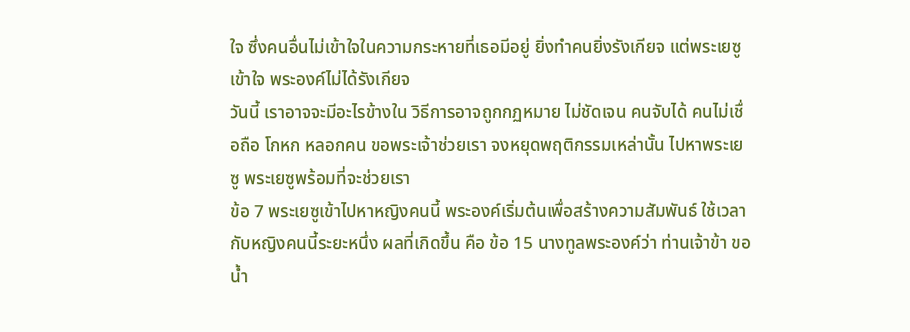ใจ ซึ่งคนอื่นไม่เข้าใจในความกระหายที่เธอมีอยู่ ยิ่งทำคนยิ่งรังเกียจ แต่พระเยซูเข้าใจ พระองค์ไม่ได้รังเกียจ
วันนี้ เราอาจจะมีอะไรข้างใน วิธีการอาจถูกกฏหมาย ไม่ชัดเจน คนจับได้ คนไม่เชื่อถือ โกหก หลอกคน ขอพระเจ้าช่วยเรา จงหยุดพฤติกรรมเหล่านั้น ไปหาพระเยซู พระเยซูพร้อมที่จะช่วยเรา
ข้อ 7 พระเยซูเข้าไปหาหญิงคนนี้ พระองค์เริ่มต้นเพื่อสร้างความสัมพันธ์ ใช้เวลากับหญิงคนนี้ระยะหนึ่ง ผลที่เกิดขึ้น คือ ข้อ 15 นางทูลพระองค์ว่า ท่านเจ้าข้า ขอน้ำ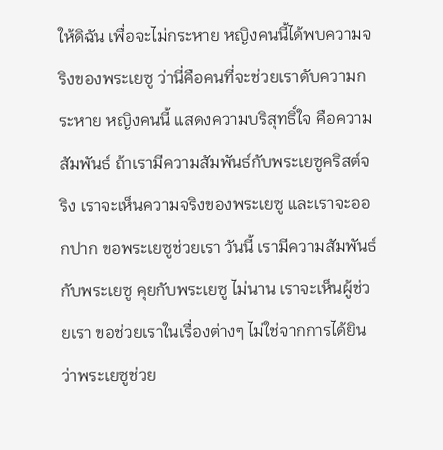ให้ดิฉัน เพื่อจะไม่กระหาย หญิงคนนี้ได้พบความจริงของพระเยซู ว่านี่คือคนที่จะช่วยเราดับความกระหาย หญิงคนนี้ แสดงความบริสุทธิ์ใจ คือความสัมพันธ์ ถ้าเรามีความสัมพันธ์กับพระเยซูคริสต์จริง เราจะเห็นความจริงของพระเยซู และเราจะออกปาก ขอพระเยซูช่วยเรา วันนี้ เรามีความสัมพันธ์กับพระเยซู คุยกับพระเยซู ไม่นาน เราจะเห็นผู้ช่วยเรา ขอช่วยเราในเรื่องต่างๆ ไม่ใช่จากการได้ยินว่าพระเยซูช่วย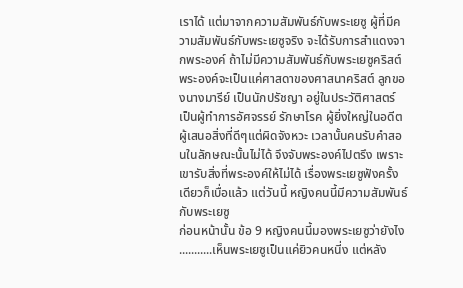เราได้ แต่มาจากความสัมพันธ์กับพระเยซู ผู้ที่มีความสัมพันธ์กับพระเยซูจริง จะได้รับการสำแดงจากพระองค์ ถ้าไม่มีความสัมพันธ์กับพระเยซูคริสต์ พระองค์จะเป็นแค่ศาสดาของศาสนาคริสต์ ลูกของนางมารีย์ เป็นนักปรัชญา อยู่ในประวัติศาสตร์ เป็นผู้ทำการอัศจรรย์ รักษาโรค ผู้ยิ่งใหญ่ในอดีต ผู้เสนอสิ่งที่ดีๆแต่ผิดจังหวะ เวลานั้นคนรับคำสอนในลักษณะนั้นไม่ได้ จึงจับพระองค์ไปตรึง เพราะเขารับสิ่งที่พระองค์ให้ไม่ได้ เรื่องพระเยซูฟังครั้งเดียวก็เบื่อแล้ว แต่วันนี้ หญิงคนนี้มีความสัมพันธ์กับพระเยซู
ก่อนหน้านั้น ข้อ 9 หญิงคนนี้มองพระเยซูว่ายังไง ...........เห็นพระเยซูเป็นแค่ยิวคนหนี่ง แต่หลัง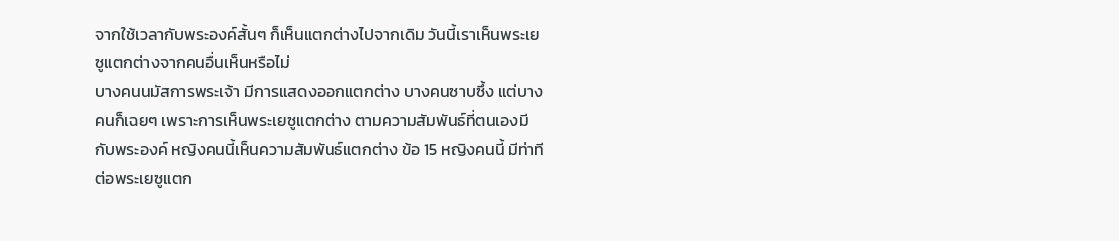จากใช้เวลากับพระองค์สั้นๆ ก็เห็นแตกต่างไปจากเดิม วันนี้เราเห็นพระเยซูแตกต่างจากคนอื่นเห็นหรือไม่
บางคนนมัสการพระเจ้า มีการแสดงออกแตกต่าง บางคนซาบซึ้ง แต่บางคนก็เฉยๆ เพราะการเห็นพระเยซูแตกต่าง ตามความสัมพันธ์ที่ตนเองมีกับพระองค์ หญิงคนนี้เห็นความสัมพันธ์แตกต่าง ข้อ 15 หญิงคนนี้ มีท่าทีต่อพระเยซูแตก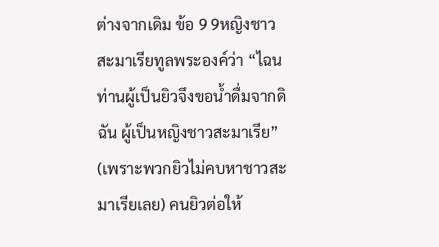ต่างจากเดิม ข้อ 9 9หญิงชาวสะมาเรียทูลพระองค์ว่า “ไฉนท่านผู้เป็นยิวจึงขอน้ำดื่มจากดิฉัน ผู้เป็นหญิงชาวสะมาเรีย” (เพราะพวกยิวไม่คบหาชาวสะมาเรียเลย) คนยิวต่อให้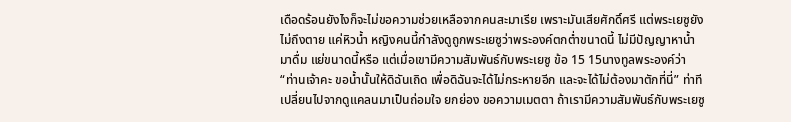เดือดร้อนยังไงก็จะไม่ขอความช่วยเหลือจากคนสะมาเรีย เพราะมันเสียศักดิ์ศรี แต่พระเยซูยังไม่ถึงตาย แค่หิวน้ำ หญิงคนนี้กำลังดูถูกพระเยซูว่าพระองค์ตกต่ำขนาดนี้ ไม่มีปัญญาหาน้ำมาดื่ม แย่ขนาดนี้หรือ แต่เมื่อเขามีความสัมพันธ์กับพระเยซู ข้อ 15 15นางทูลพระองค์ว่า “ท่านเจ้าคะ ขอน้ำนั้นให้ดิฉันเถิด เพื่อดิฉันจะได้ไม่กระหายอีก และจะได้ไม่ต้องมาตักที่นี่” ท่าทีเปลี่ยนไปจากดูแคลนมาเป็นถ่อมใจ ยกย่อง ขอความเมตตา ถ้าเรามีความสัมพันธ์กับพระเยซู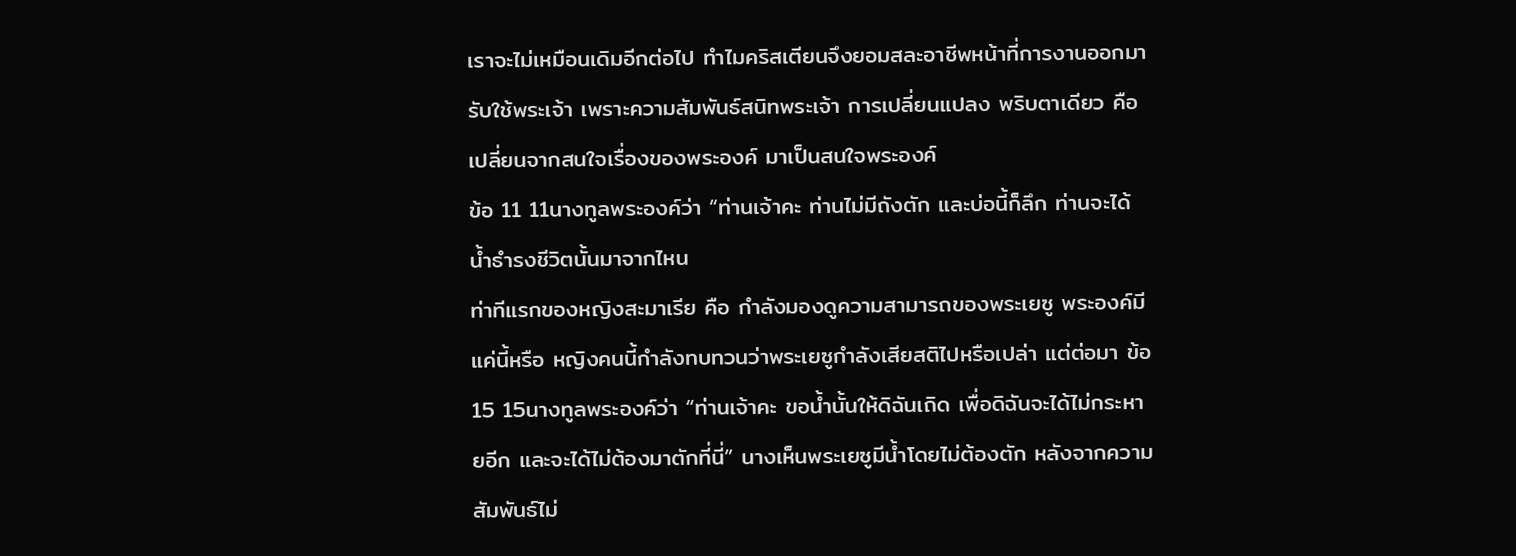เราจะไม่เหมือนเดิมอีกต่อไป ทำไมคริสเตียนจึงยอมสละอาชีพหน้าที่การงานออกมารับใช้พระเจ้า เพราะความสัมพันธ์สนิทพระเจ้า การเปลี่ยนแปลง พริบตาเดียว คือ เปลี่ยนจากสนใจเรื่องของพระองค์ มาเป็นสนใจพระองค์
ข้อ 11 11นางทูลพระองค์ว่า “ท่านเจ้าคะ ท่านไม่มีถังตัก และบ่อนี้ก็ลึก ท่านจะได้น้ำธำรงชีวิตนั้นมาจากไหน
ท่าทีแรกของหญิงสะมาเรีย คือ กำลังมองดูความสามารถของพระเยซู พระองค์มีแค่นี้หรือ หญิงคนนี้กำลังทบทวนว่าพระเยซูกำลังเสียสติไปหรือเปล่า แต่ต่อมา ข้อ 15 15นางทูลพระองค์ว่า “ท่านเจ้าคะ ขอน้ำนั้นให้ดิฉันเถิด เพื่อดิฉันจะได้ไม่กระหายอีก และจะได้ไม่ต้องมาตักที่นี่” นางเห็นพระเยซูมีน้ำโดยไม่ต้องตัก หลังจากความสัมพันธ์ไม่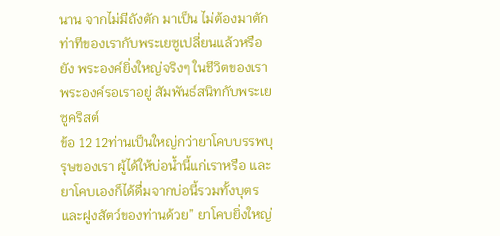นาน จากไม่มีถังตัก มาเป็น ไม่ต้องมาตัก ท่าทีของเรากับพระเยซูเปลี่ยนแล้วหรือยัง พระองค์ยิ่งใหญ่จริงๆ ในชีวิตของเรา พระองค์รอเราอยู่ สัมพันธ์สนิทกับพระเยซูคริสต์
ข้อ 12 12ท่านเป็นใหญ่กว่ายาโคบบรรพบุรุษของเรา ผู้ได้ให้บ่อน้ำนี้แก่เราหรือ และยาโคบเองก็ได้ดื่มจากบ่อนี้รวมทั้งบุตรและฝูงสัตว์ของท่านด้วย” ยาโคบยิ่งใหญ่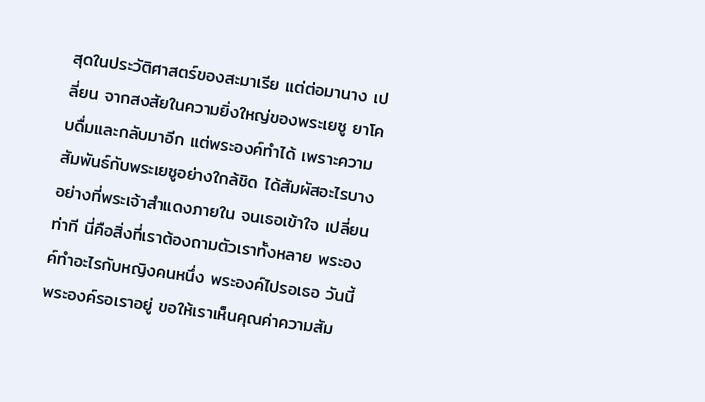สุดในประวัติศาสตร์ของสะมาเรีย แต่ต่อมานาง เปลี่ยน จากสงสัยในความยิ่งใหญ่ของพระเยซู ยาโคบดื่มและกลับมาอีก แต่พระองค์ทำได้ เพราะความสัมพันธ์กับพระเยซูอย่างใกล้ชิด ได้สัมผัสอะไรบางอย่างที่พระเจ้าสำแดงภายใน จนเธอเข้าใจ เปลี่ยนท่าที นี่คือสิ่งที่เราต้องถามตัวเราทั้งหลาย พระองค์ทำอะไรกับหญิงคนหนึ่ง พระองค์ไปรอเธอ วันนี้ พระองค์รอเราอยู่ ขอให้เราเห็นคุณค่าความสัม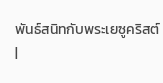พันธ์สนิทกับพระเยซูคริสต์
|